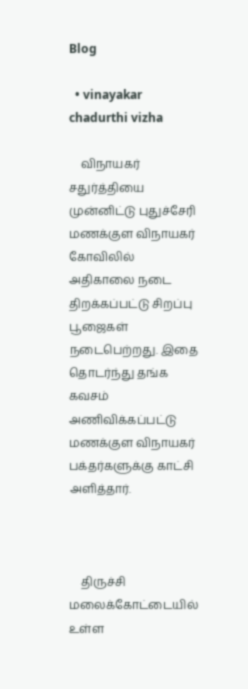Blog

  • vinayakar chadurthi vizha

    விநாயகர் சதுர்த்தியை முன்னிட்டு புதுச்சேரி  மணக்குள விநாயகர் கோவிலில் அதிகாலை நடை திறக்கப்பட்டு சிறப்பு பூஜைகள் நடைபெற்றது. இதை தொடர்ந்து தங்க கவசம் அணிவிக்கப்பட்டு மணக்குள விநாயகர் பக்தர்களுக்கு காட்சி அளித்தார்.



    திருச்சி மலைக்கோட்டையில் உள்ள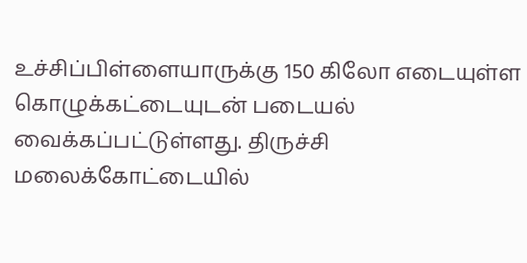உச்சிப்பிள்ளையாருக்கு 150 கிலோ எடையுள்ள கொழுக்கட்டையுடன் படையல் வைக்கப்பட்டுள்ளது. திருச்சி மலைக்கோட்டையில்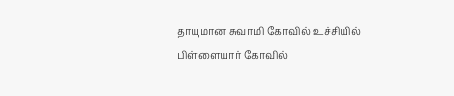தாயுமான சுவாமி கோவில் உச்சியில் பிள்ளையார் கோவில்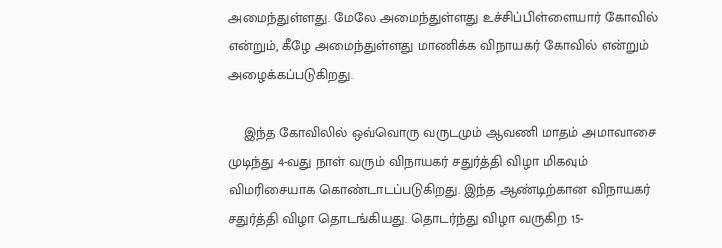அமைந்துள்ளது. மேலே அமைந்துள்ளது உச்சிப்பிள்ளையார் கோவில் என்றும், கீழே அமைந்துள்ளது மாணிக்க விநாயகர் கோவில் என்றும் அழைக்கப்படுகிறது.

    இந்த கோவிலில் ஒவ்வொரு வருடமும் ஆவணி மாதம் அமாவாசை முடிந்து 4-வது நாள் வரும் விநாயகர் சதுர்த்தி விழா மிகவும் விமரிசையாக கொண்டாடப்படுகிறது. இந்த ஆண்டிற்கான விநாயகர் சதுர்த்தி விழா தொடங்கியது. தொடர்ந்து விழா வருகிற 15-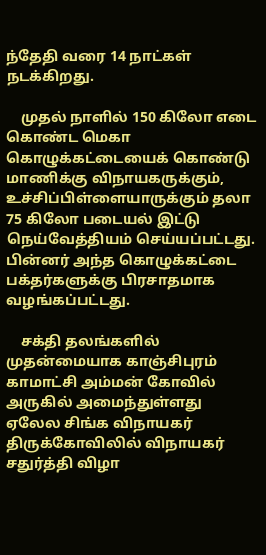ந்தேதி வரை 14 நாட்கள் நடக்கிறது.

    முதல் நாளில் 150 கிலோ எடை கொண்ட மெகா கொழுக்கட்டையைக் கொண்டு மாணிக்கு விநாயகருக்கும், உச்சிப்பிள்ளையாருக்கும் தலா 75 கிலோ படையல் இட்டு நெய்வேத்தியம் செய்யப்பட்டது. பின்னர் அந்த கொழுக்கட்டை பக்தர்களுக்கு பிரசாதமாக வழங்கப்பட்டது.

    சக்தி தலங்களில் முதன்மையாக காஞ்சிபுரம் காமாட்சி அம்மன் கோவில் அருகில் அமைந்துள்ளது  ஏலேல சிங்க விநாயகர் திருக்கோவிலில் விநாயகர் சதுர்த்தி விழா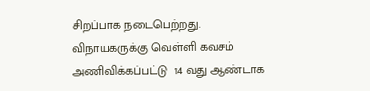சிறப்பாக நடைபெற்றது.  விநாயகருக்கு வெள்ளி கவசம் அணிவிக்கப்பட்டு  14 வது ஆண்டாக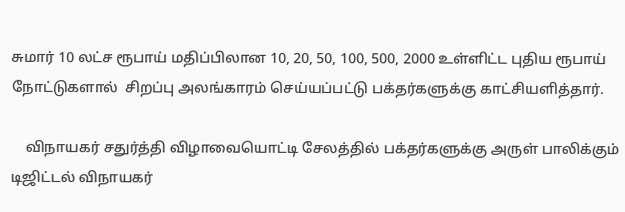சுமார் 10 லட்ச ரூபாய் மதிப்பிலான 10, 20, 50, 100, 500, 2000 உள்ளிட்ட புதிய ரூபாய் நோட்டுகளால்  சிறப்பு அலங்காரம் செய்யப்பட்டு பக்தர்களுக்கு காட்சியளித்தார்.

    விநாயகர் சதுர்த்தி விழாவையொட்டி சேலத்தில் பக்தர்களுக்கு அருள் பாலிக்கும் டிஜிட்டல் விநாயகர்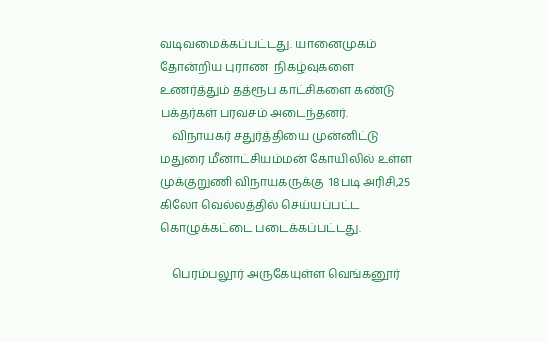வடிவமைக்கப்பட்டது. யானைமுகம் தோன்றிய புராண  நிகழ்வுகளை உணர்த்தும் தத்ரூப காட்சிகளை கண்டு பக்தர்கள் பரவசம் அடைந்தனர்.
    விநாயகர் சதுர்த்தியை முன்னிட்டு மதுரை மீனாட்சியம்மன் கோயிலில் உள்ள முக்குறுணி விநாயகருக்கு  18படி அரிசி,25 கிலோ வெல்லத்தில் செய்யப்பட்ட கொழுக்கட்டை படைக்கப்பட்டது.

    பெரம்பலூர் அருகேயுள்ள வெங்கனூர்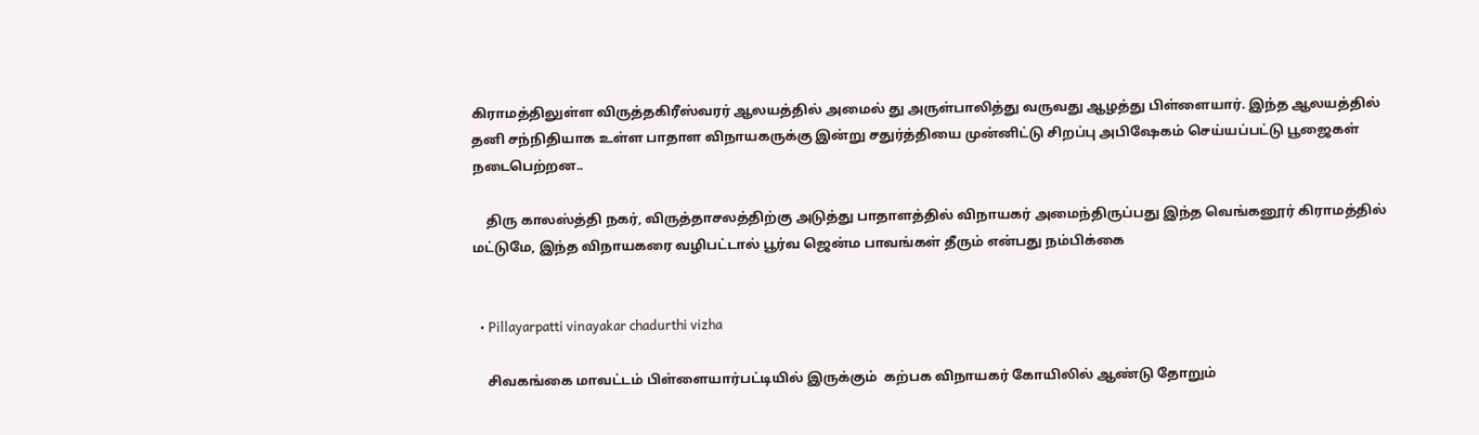கிராமத்திலுள்ள விருத்தகிரீஸ்வரர் ஆலயத்தில் அமைல் து அருள்பாலித்து வருவது ஆழத்து பிள்ளையார். இந்த ஆலயத்தில் தனி சந்நிதியாக உள்ள பாதாள விநாயகருக்கு இன்று சதுர்த்தியை முன்னிட்டு சிறப்பு அபிஷேகம் செய்யப்பட்டு பூஜைகள் நடைபெற்றன..

    திரு காலஸ்த்தி நகர், விருத்தாசலத்திற்கு அடுத்து பாதாளத்தில் விநாயகர் அமைந்திருப்பது இந்த வெங்கனூர் கிராமத்தில் மட்டுமே, இந்த விநாயகரை வழிபட்டால் பூர்வ ஜென்ம பாவங்கள் தீரும் என்பது நம்பிக்கை


  • Pillayarpatti vinayakar chadurthi vizha

    சிவகங்கை மாவட்டம் பிள்ளையார்பட்டியில் இருக்கும்  கற்பக விநாயகர் கோயிலில் ஆண்டு தோறும்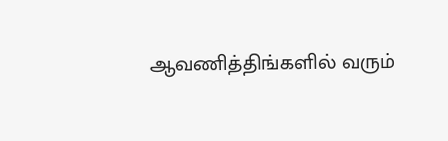ஆவணித்திங்களில் வரும்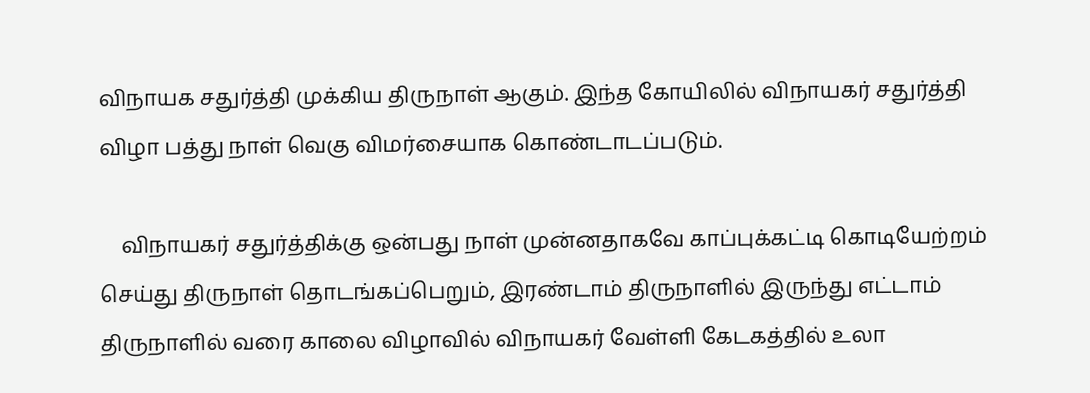விநாயக சதுர்த்தி முக்கிய திருநாள் ஆகும். இந்த கோயிலில் விநாயகர் சதுர்த்தி விழா பத்து நாள் வெகு விமர்சையாக கொண்டாடப்படும்.

    விநாயகர் சதுர்த்திக்கு ஒன்பது நாள் முன்னதாகவே காப்புக்கட்டி கொடியேற்றம் செய்து திருநாள் தொடங்கப்பெறும், இரண்டாம் திருநாளில் இருந்து எட்டாம் திருநாளில் வரை காலை விழாவில் விநாயகர் வேள்ளி கேடகத்தில் உலா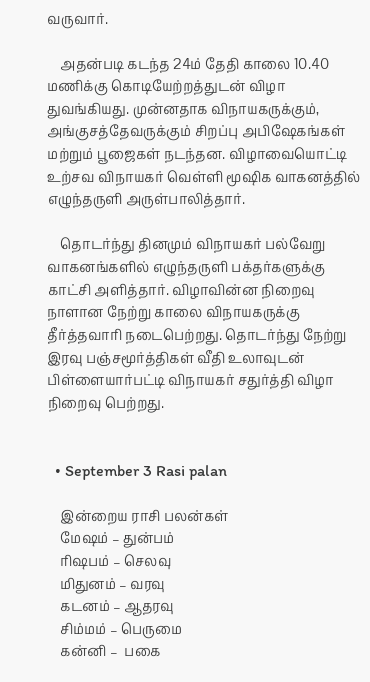வருவார்.

    அதன்படி கடந்த 24ம் தேதி காலை 10.40 மணிக்கு கொடியேற்றத்துடன் விழா துவங்கியது. முன்னதாக விநாயகருக்கும், அங்குசத்தேவருக்கும் சிறப்பு அபிஷேகங்கள் மற்றும் பூஜைகள் நடந்தன. விழாவையொட்டி உற்சவ விநாயகர் வெள்ளி மூஷிக வாகனத்தில் எழுந்தருளி அருள்பாலித்தார்.

    தொடர்ந்து தினமும் விநாயகர் பல்வேறு வாகனங்களில் எழுந்தருளி பக்தர்களுக்கு காட்சி அளித்தார். விழாவின்ன நிறைவு நாளான நேற்று காலை விநாயகருக்கு தீர்த்தவாரி நடைபெற்றது. தொடர்ந்து நேற்று இரவு பஞ்சமூர்த்திகள் வீதி உலாவுடன் பிள்ளையார்பட்டி விநாயகர் சதுர்த்தி விழா நிறைவு பெற்றது.


  • September 3 Rasi palan

    இன்றைய ராசி பலன்கள்
    மேஷம் – துன்பம்
    ரிஷபம் – செலவு
    மிதுனம் – வரவு
    கடனம் – ஆதரவு
    சிம்மம் – பெருமை
    கன்னி –  பகை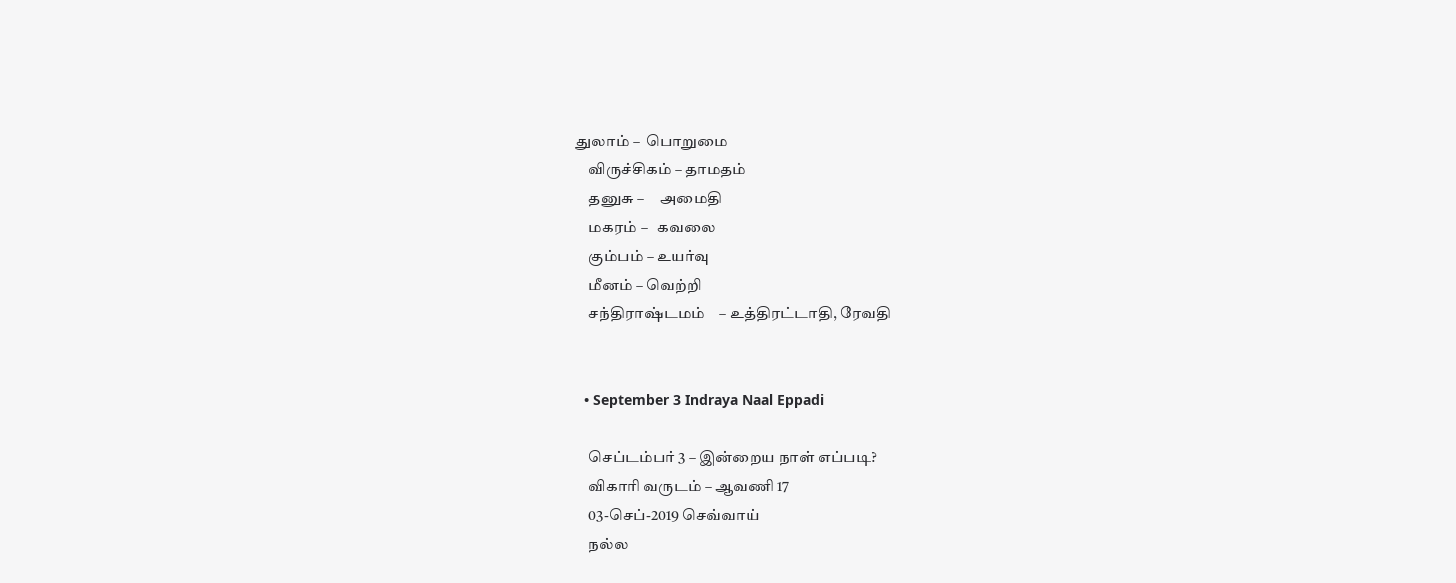துலாம் –  பொறுமை
    விருச்சிகம் – தாமதம்
    தனுசு –     அமைதி
    மகரம் –   கவலை
    கும்பம் – உயர்வு
    மீனம் – வெற்றி
    சந்திராஷ்டமம்    – உத்திரட்டாதி, ரேவதி


  • September 3 Indraya Naal Eppadi

    செப்டம்பர் 3 – இன்றைய நாள் எப்படி?
    விகாரி வருடம் – ஆவணி 17
    03-செப்-2019 செவ்வாய்
    நல்ல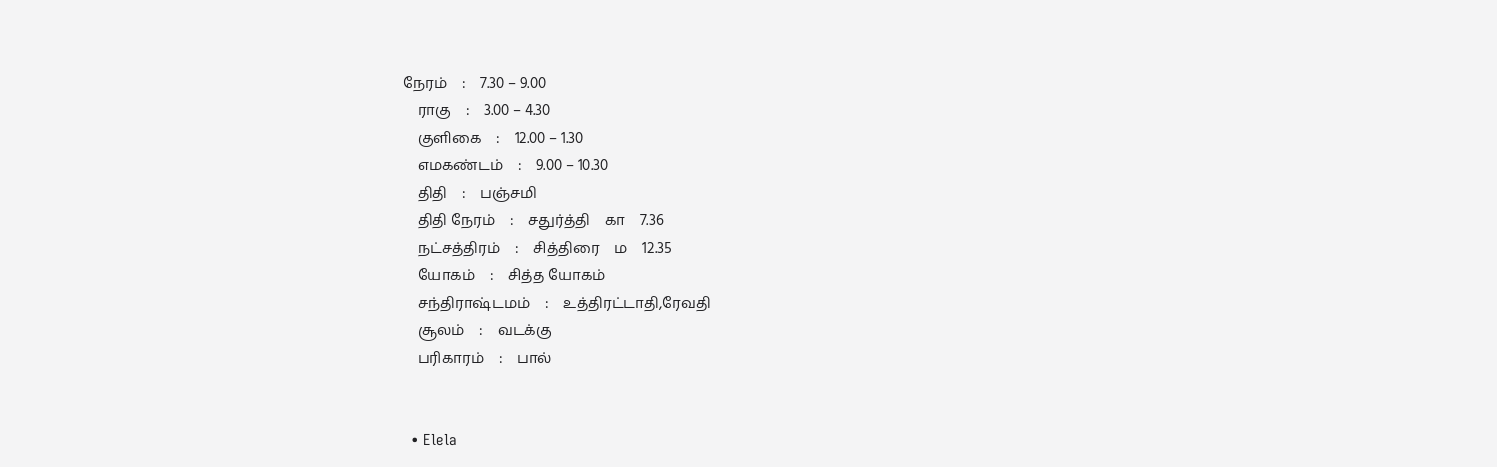நேரம்    :    7.30 – 9.00
    ராகு    :    3.00 – 4.30
    குளிகை    :    12.00 – 1.30
    எமகண்டம்    :    9.00 – 10.30
    திதி    :    பஞ்சமி
    திதி நேரம்    :    சதுர்த்தி    கா    7.36
    நட்சத்திரம்    :    சித்திரை    ம    12.35
    யோகம்    :    சித்த யோகம்
    சந்திராஷ்டமம்    :    உத்திரட்டாதி,ரேவதி
    சூலம்    :    வடக்கு
    பரிகாரம்    :    பால்


  • Elela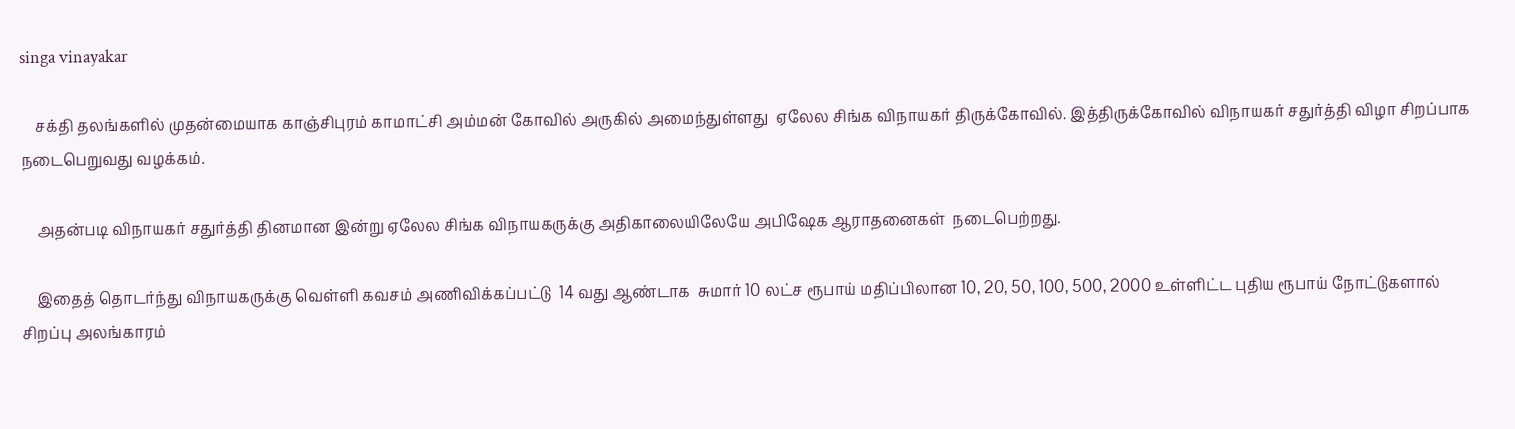singa vinayakar

    சக்தி தலங்களில் முதன்மையாக காஞ்சிபுரம் காமாட்சி அம்மன் கோவில் அருகில் அமைந்துள்ளது  ஏலேல சிங்க விநாயகர் திருக்கோவில். இத்திருக்கோவில் விநாயகர் சதுர்த்தி விழா சிறப்பாக நடைபெறுவது வழக்கம்.

    அதன்படி விநாயகர் சதுர்த்தி தினமான இன்று ஏலேல சிங்க விநாயகருக்கு அதிகாலையிலேயே அபிஷேக ஆராதனைகள்  நடைபெற்றது.

    இதைத் தொடர்ந்து விநாயகருக்கு வெள்ளி கவசம் அணிவிக்கப்பட்டு  14 வது ஆண்டாக  சுமார் 10 லட்ச ரூபாய் மதிப்பிலான 10, 20, 50, 100, 500, 2000 உள்ளிட்ட புதிய ரூபாய் நோட்டுகளால்  சிறப்பு அலங்காரம்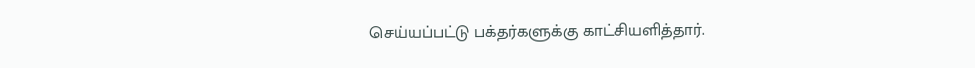செய்யப்பட்டு பக்தர்களுக்கு காட்சியளித்தார்.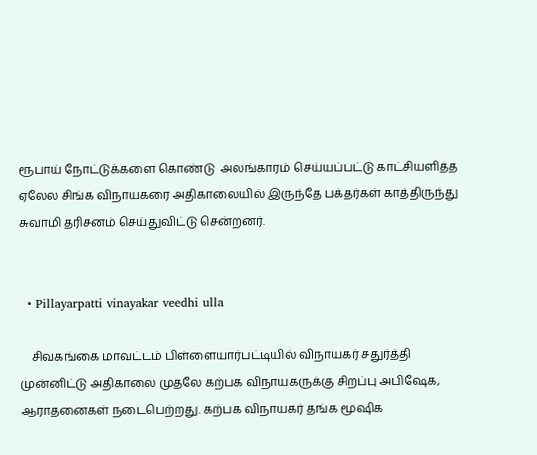ரூபாய் நோட்டுக்களை கொண்டு  அலங்காரம் செய்யப்பட்டு காட்சியளித்த ஏலேல சிங்க விநாயகரை அதிகாலையில் இருந்தே பக்தர்கள் காத்திருந்து சுவாமி தரிசனம் செய்துவிட்டு சென்றனர்.


  • Pillayarpatti vinayakar veedhi ulla

    சிவகங்கை மாவட்டம் பிள்ளையார்பட்டியில் விநாயகர் சதுர்த்தி முன்னிட்டு அதிகாலை முதலே கற்பக விநாயகருக்கு சிறப்பு அபிஷேக, ஆராதனைகள் நடைபெற்றது. கற்பக விநாயகர் தங்க மூஷிக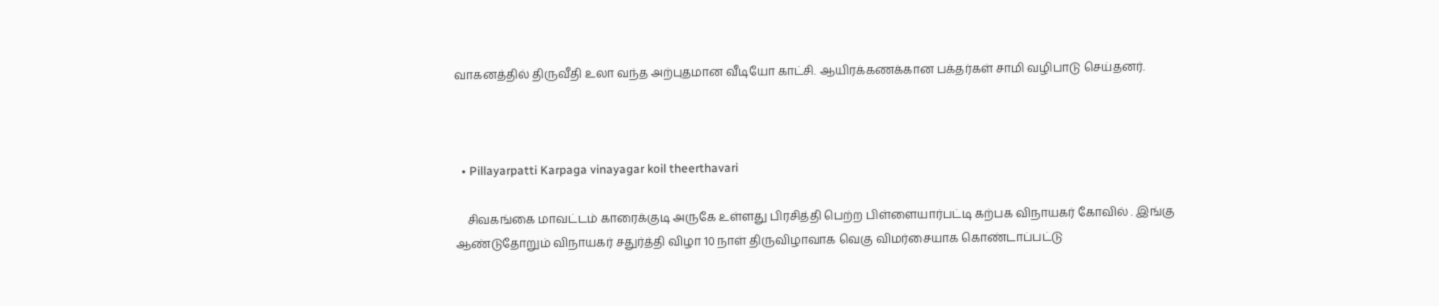வாகனத்தில் திருவீதி உலா வந்த அற்புதமான வீடியோ காட்சி. ஆயிரக்கணக்கான பக்தர்கள் சாமி வழிபாடு செய்தனர்.



  • Pillayarpatti Karpaga vinayagar koil theerthavari

    சிவகங்கை மாவட்டம் காரைக்குடி அருகே உள்ளது பிரசித்தி பெற்ற பிள்ளையார்பட்டி கற்பக விநாயகர் கோவில் . இங்கு ஆண்டுதோறும் விநாயகர் சதுர்த்தி விழா 10 நாள் திருவிழாவாக வெகு விமர்சையாக கொண்டாப்பட்டு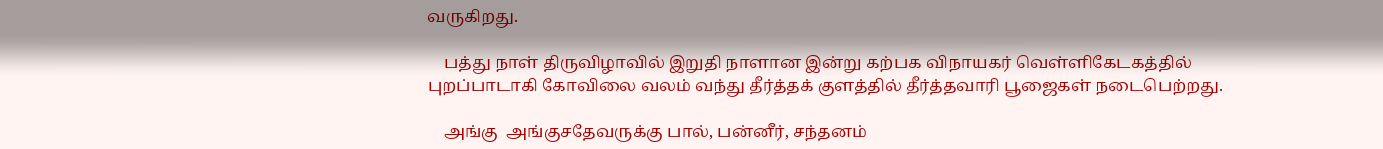வருகிறது.

    பத்து நாள் திருவிழாவில் இறுதி நாளான இன்று கற்பக விநாயகர் வெள்ளிகேடகத்தில் புறப்பாடாகி கோவிலை வலம் வந்து தீர்த்தக் குளத்தில் தீர்த்தவாரி பூஜைகள் நடைபெற்றது.

    அங்கு  அங்குசதேவருக்கு பால், பன்னீர், சந்தனம்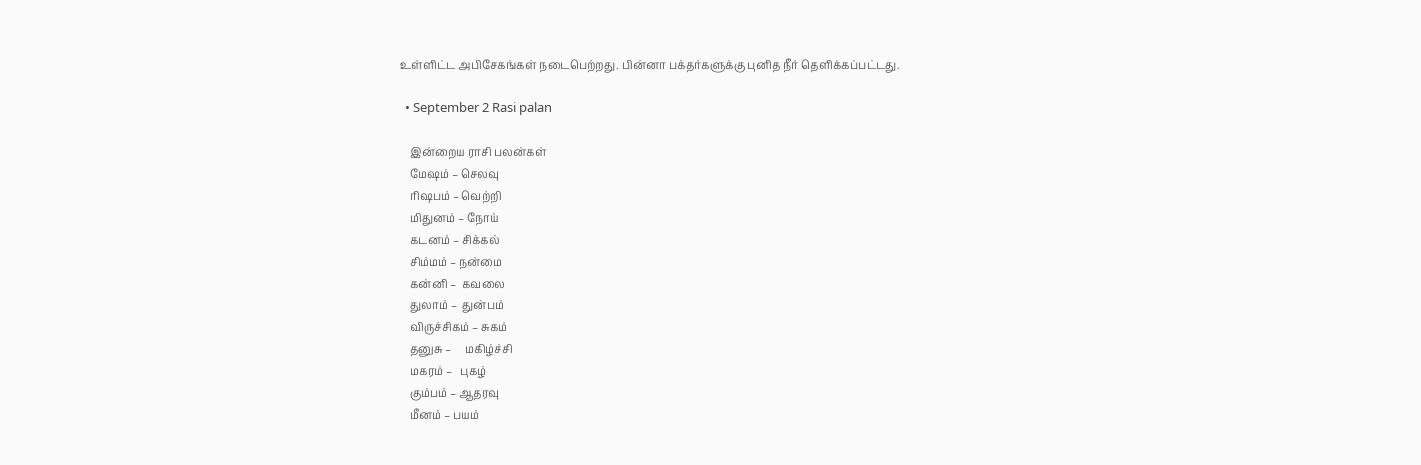உள்ளிட்ட அபிசேகங்கள் நடைபெற்றது. பின்னா பக்தர்களுக்கு புனித நீர் தெளிக்கப்பட்டது.

  • September 2 Rasi palan

    இன்றைய ராசி பலன்கள்
    மேஷம் – செலவு
    ரிஷபம் – வெற்றி
    மிதுனம் – நோய்
    கடனம் – சிக்கல்
    சிம்மம் – நன்மை
    கன்னி –  கவலை
    துலாம் –  துன்பம்
    விருச்சிகம் – சுகம்
    தனுசு –     மகிழ்ச்சி
    மகரம் –   புகழ்
    கும்பம் – ஆதரவு
    மீனம் – பயம்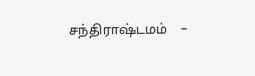சந்திராஷ்டமம்    –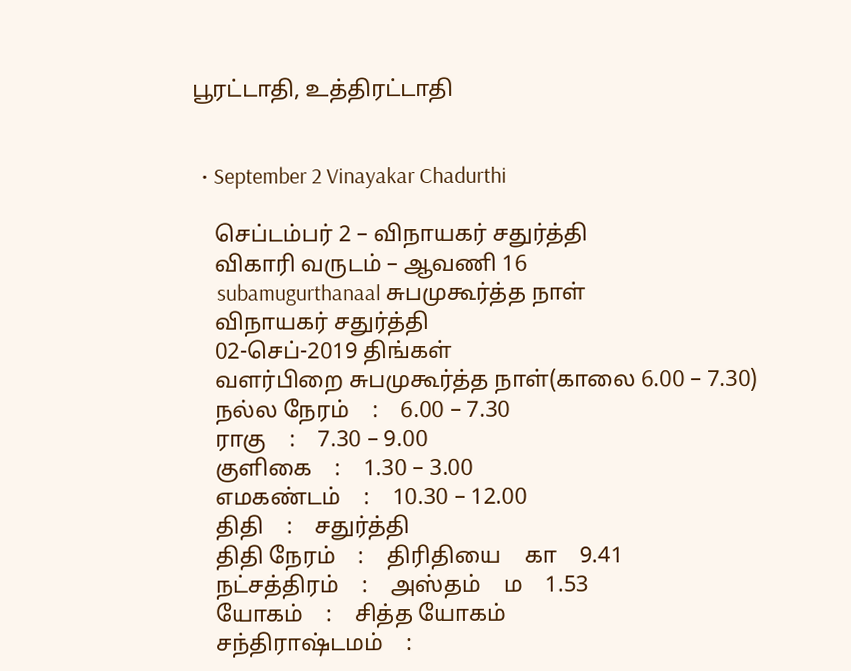பூரட்டாதி, உத்திரட்டாதி


  • September 2 Vinayakar Chadurthi

    செப்டம்பர் 2 – விநாயகர் சதுர்த்தி
    விகாரி வருடம் – ஆவணி 16
     subamugurthanaal சுபமுகூர்த்த நாள்
    விநாயகர் சதுர்த்தி
    02-செப்-2019 திங்கள்
    வளர்பிறை சுபமுகூர்த்த நாள்(காலை 6.00 – 7.30)
    நல்ல நேரம்    :    6.00 – 7.30
    ராகு    :    7.30 – 9.00
    குளிகை    :    1.30 – 3.00
    எமகண்டம்    :    10.30 – 12.00
    திதி    :    சதுர்த்தி
    திதி நேரம்    :    திரிதியை    கா    9.41
    நட்சத்திரம்    :    அஸ்தம்    ம    1.53
    யோகம்    :    சித்த யோகம்
    சந்திராஷ்டமம்    :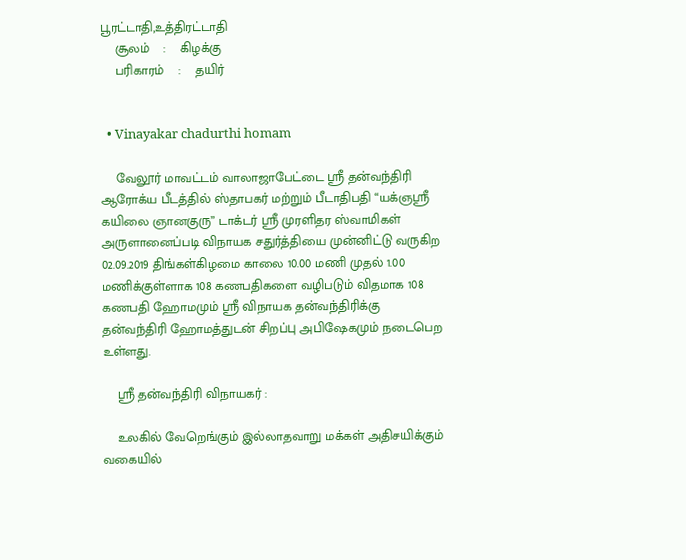பூரட்டாதி,உத்திரட்டாதி
    சூலம்    :    கிழக்கு
    பரிகாரம்    :    தயிர்


  • Vinayakar chadurthi homam

    வேலூர் மாவட்டம் வாலாஜாபேட்டை ஸ்ரீ தன்வந்திரி ஆரோக்ய பீடத்தில் ஸ்தாபகர் மற்றும் பீடாதிபதி “யக்ஞஸ்ரீ கயிலை ஞானகுரு” டாக்டர் ஸ்ரீ முரளிதர ஸ்வாமிகள் அருளானைப்படி விநாயக சதுர்த்தியை முன்னிட்டு வருகிற 02.09.2019 திங்கள்கிழமை காலை 10.00 மணி முதல் 1.00 மணிக்குள்ளாக 108 கணபதிகளை வழிபடும் விதமாக 108 கணபதி ஹோமமும் ஸ்ரீ விநாயக தன்வந்திரிக்கு தன்வந்திரி ஹோமத்துடன் சிறப்பு அபிஷேகமும் நடைபெற உள்ளது.

    ஸ்ரீ தன்வந்திரி விநாயகர் :

    உலகில் வேறெங்கும் இல்லாதவாறு மக்கள் அதிசயிக்கும் வகையில்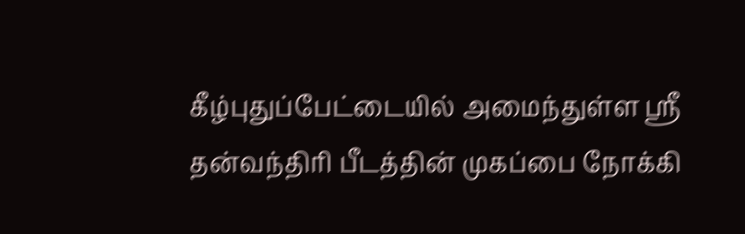கீழ்புதுப்பேட்டையில் அமைந்துள்ள ஸ்ரீ தன்வந்திரி பீடத்தின் முகப்பை நோக்கி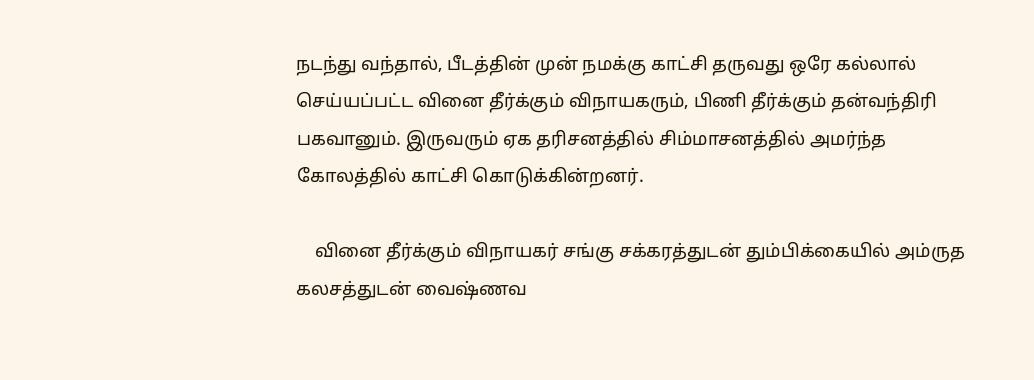நடந்து வந்தால், பீடத்தின் முன் நமக்கு காட்சி தருவது ஒரே கல்லால் செய்யப்பட்ட வினை தீர்க்கும் விநாயகரும், பிணி தீர்க்கும் தன்வந்திரி பகவானும். இருவரும் ஏக தரிசனத்தில் சிம்மாசனத்தில் அமர்ந்த கோலத்தில் காட்சி கொடுக்கின்றனர்.

    வினை தீர்க்கும் விநாயகர் சங்கு சக்கரத்துடன் தும்பிக்கையில் அம்ருத கலசத்துடன் வைஷ்ணவ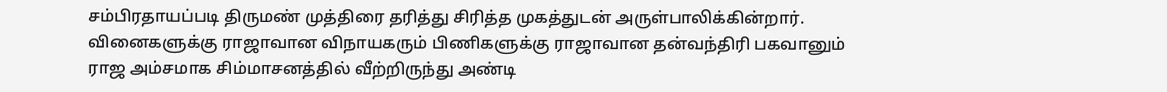சம்பிரதாயப்படி திருமண் முத்திரை தரித்து சிரித்த முகத்துடன் அருள்பாலிக்கின்றார். வினைகளுக்கு ராஜாவான விநாயகரும் பிணிகளுக்கு ராஜாவான தன்வந்திரி பகவானும் ராஜ அம்சமாக சிம்மாசனத்தில் வீற்றிருந்து அண்டி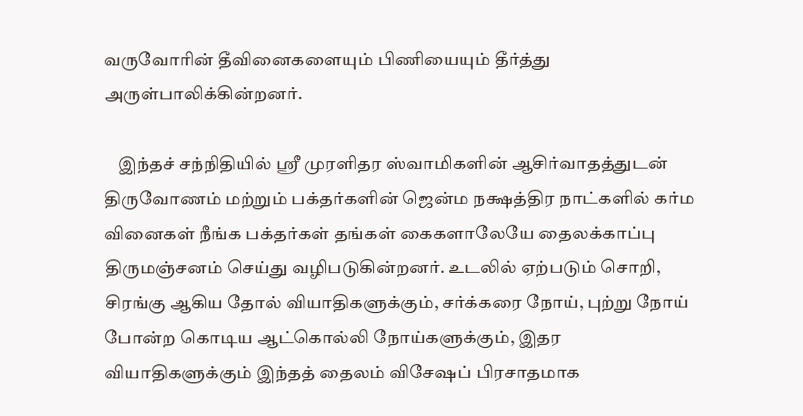வருவோரின் தீவினைகளையும் பிணியையும் தீர்த்து அருள்பாலிக்கின்றனர்.

    இந்தச் சந்நிதியில் ஸ்ரீ முரளிதர ஸ்வாமிகளின் ஆசிர்வாதத்துடன் திருவோணம் மற்றும் பக்தர்களின் ஜென்ம நக்ஷத்திர நாட்களில் கர்ம வினைகள் நீங்க பக்தர்கள் தங்கள் கைகளாலேயே தைலக்காப்பு திருமஞ்சனம் செய்து வழிபடுகின்றனர். உடலில் ஏற்படும் சொறி, சிரங்கு ஆகிய தோல் வியாதிகளுக்கும், சர்க்கரை நோய், புற்று நோய் போன்ற கொடிய ஆட்கொல்லி நோய்களுக்கும், இதர வியாதிகளுக்கும் இந்தத் தைலம் விசேஷப் பிரசாதமாக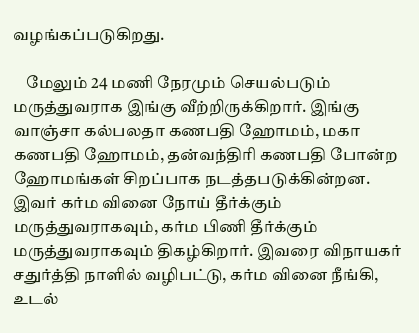வழங்கப்படுகிறது.

    மேலும் 24 மணி நேரமும் செயல்படும் மருத்துவராக இங்கு வீற்றிருக்கிறார். இங்கு வாஞ்சா கல்பலதா கணபதி ஹோமம், மகா கணபதி ஹோமம், தன்வந்திரி கணபதி போன்ற ஹோமங்கள் சிறப்பாக நடத்தபடுக்கின்றன. இவர் கர்ம வினை நோய் தீர்க்கும் மருத்துவராகவும், கர்ம பிணி தீர்க்கும் மருத்துவராகவும் திகழ்கிறார். இவரை விநாயகர் சதுர்த்தி நாளில் வழிபட்டு, கர்ம வினை நீங்கி, உடல்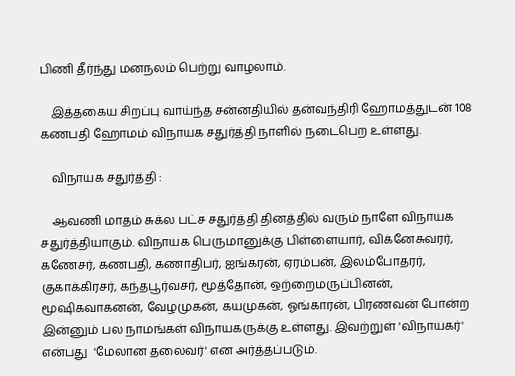பிணி தீர்ந்து மனநலம் பெற்று வாழலாம்.

    இத்தகைய சிறப்பு வாய்ந்த சன்னதியில் தன்வந்திரி ஹோமத்துடன் 108 கணபதி ஹோமம் விநாயக சதுர்த்தி நாளில் நடைபெற உள்ளது.

    விநாயக சதுர்த்தி :

    ஆவ‌ணி மா‌த‌ம் சு‌க்ல ப‌ட்ச சது‌‌ர்‌த்‌தி ‌தின‌த்‌தி‌ல் வரும் நாளே விநாயக சதுர்த்தியாகும். விநாயக பெருமானுக்கு பிள்ளையார், விக்னேசுவரர், கணேசர், கணபதி, கணாதிபர், ஐங்கரன், ஏரம்பன், இலம்போதரர், குகாக்கிரசர், கந்தபூர்வசர், மூத்தோன், ஒற்றைமருப்பினன்,  மூஷிகவாகனன், வேழமுகன், கயமுகன், ஓங்காரன், பிரணவன் போன்ற இன்னும் பல நாமங்கள் விநாயகருக்கு உள்ளது. இவற்றுள் 'விநாயகர்' என்பது  'மேலான தலைவர்' என அர்த்தப்படும்.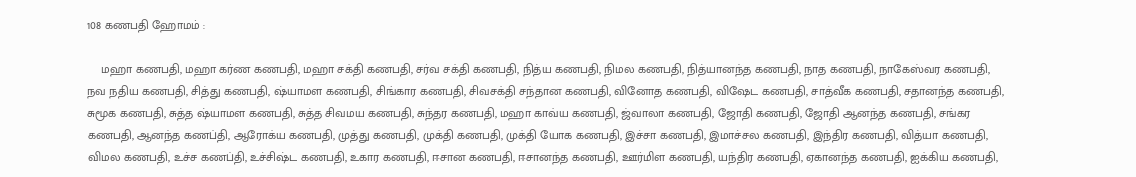108 கணபதி ஹோமம் :

    மஹா கணபதி, மஹா கர்ண கணபதி, மஹா சக்தி கணபதி, சர்வ சக்தி கணபதி, நித்ய கணபதி, நிமல கணபதி, நித்யானந்த கணபதி, நாத கணபதி, நாகேஸ்வர கணபதி, நவ நதிய கணபதி, சித்து கணபதி, ஷ்யாமள கணபதி, சிங்கார கணபதி, சிவசக்தி சந்தான கணபதி, வினோத கணபதி, விஷேட கணபதி, சாத்வீக கணபதி, சதானந்த கணபதி, சுமூக கணபதி, சுத்த ஷ்யாமள கணபதி, சுத்த சிவமய கணபதி, சுந்தர கணபதி, மஹா காவ்ய கணபதி, ஜ்வாலா கணபதி, ஜோதி கணபதி, ஜோதி ஆனந்த கணபதி, சங்கர கணபதி, ஆனந்த கணப்தி, ஆரோக்ய கணபதி, முத்து கணபதி, முக்தி கணபதி, முக்தி யோக கணபதி, இச்சா கணபதி, இமாச்சல கணபதி, இந்திர கணபதி, வித்யா கணபதி, விமல கணபதி, உச்ச கணப்தி, உச்சிஷ்ட கணபதி, உகார கணபதி, ஈசான கணபதி, ஈசானந்த கணபதி, ஊர்மிள கணபதி, யந்திர கணபதி, ஏகானந்த கணபதி, ஐக்கிய கணபதி,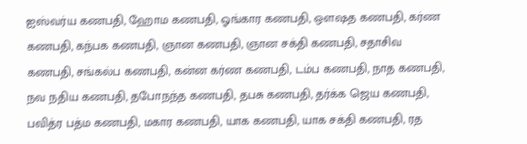ஐஸ்வர்ய கணபதி, ஹோம கணபதி, ஓங்கார கணபதி, ஔஷத கணபதி, கர்ண கணபதி, கந்பக கணபதி, ஞான கணபதி, ஞான சக்தி கணபதி, சதாசிவ கணபதி, சங்கல்ப கணபதி, கன்ன கர்ண கணபதி, டம்ப கணபதி, நாத கணபதி, நவ நதிய கணபதி, தபோநந்த கணபதி, தபசு கணபதி, தர்க்க ஜெய கணபதி, பவித்ர பத்ம கணபதி, மகார கணபதி, யாக கணபதி, யாக சக்தி கணபதி, ரத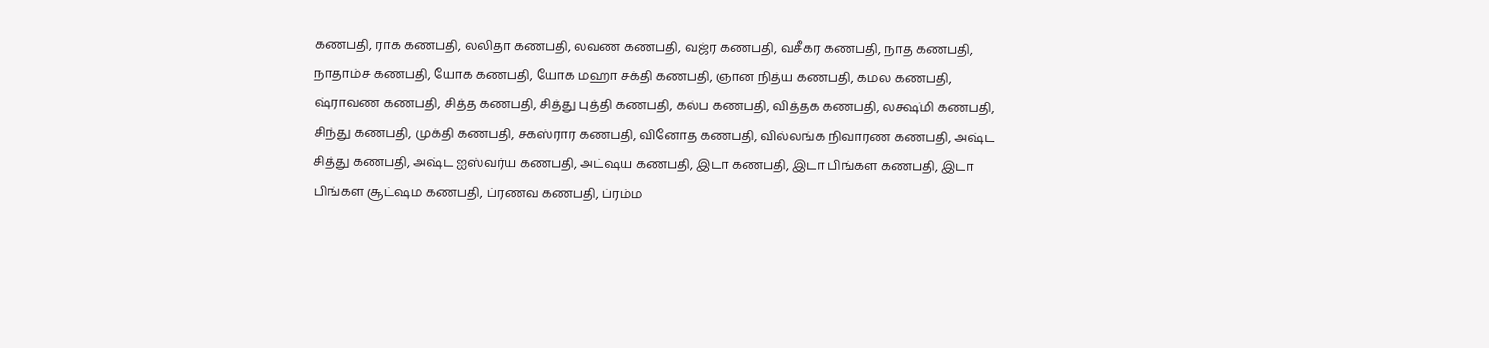கணபதி, ராக கணபதி, லலிதா கணபதி, லவண கணபதி, வஜ்ர கணபதி, வசீகர கணபதி, நாத கணபதி, நாதாம்ச கணபதி, யோக கணபதி, யோக மஹா சக்தி கணபதி, ஞான நித்ய கணபதி, கமல கணபதி, ஷ்ராவண கணபதி, சித்த கணபதி, சித்து புத்தி கணபதி, கல்ப கணபதி, வித்தக கணபதி, லக்ஷ்மி கணபதி, சிந்து கணபதி, முக்தி கணபதி, சகஸ்ரார கணபதி, வினோத கணபதி, வில்லங்க நிவாரண கணபதி, அஷ்ட சித்து கணபதி, அஷ்ட ஐஸ்வர்ய கணபதி, அட்ஷய கணபதி, இடா கணபதி, இடா பிங்கள கணபதி, இடா பிங்கள சூட்ஷம கணபதி, ப்ரணவ கணபதி, ப்ரம்ம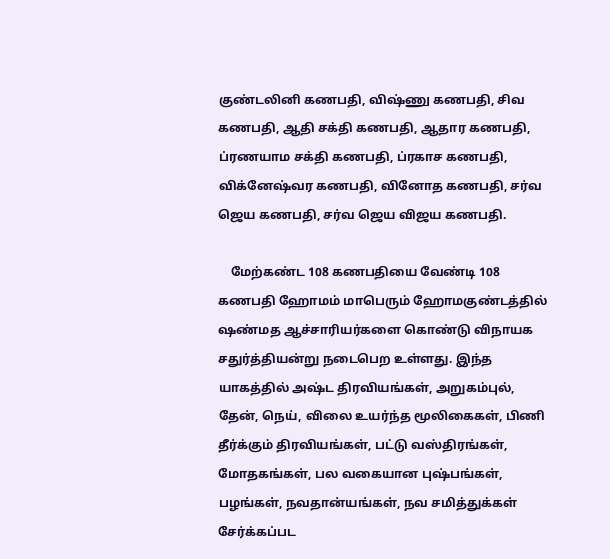குண்டலினி கணபதி, விஷ்ணு கணபதி, சிவ கணபதி, ஆதி சக்தி கணபதி, ஆதார கணபதி, ப்ரணயாம சக்தி கணபதி, ப்ரகாச கணபதி, விக்னேஷ்வர கணபதி, வினோத கணபதி, சர்வ ஜெய கணபதி, சர்வ ஜெய விஜய கணபதி.

    மேற்கண்ட 108 கணபதியை வேண்டி 108 கணபதி ஹோமம் மாபெரும் ஹோமகுண்டத்தில் ஷண்மத ஆச்சாரியர்களை கொண்டு விநாயக சதுர்த்தியன்று நடைபெற உள்ளது. இந்த யாகத்தில் அஷ்ட திரவியங்கள், அறுகம்புல், தேன், நெய், விலை உயர்ந்த மூலிகைகள், பிணி தீர்க்கும் திரவியங்கள், பட்டு வஸ்திரங்கள், மோதகங்கள், பல வகையான புஷ்பங்கள், பழங்கள், நவதான்யங்கள், நவ சமித்துக்கள் சேர்க்கப்பட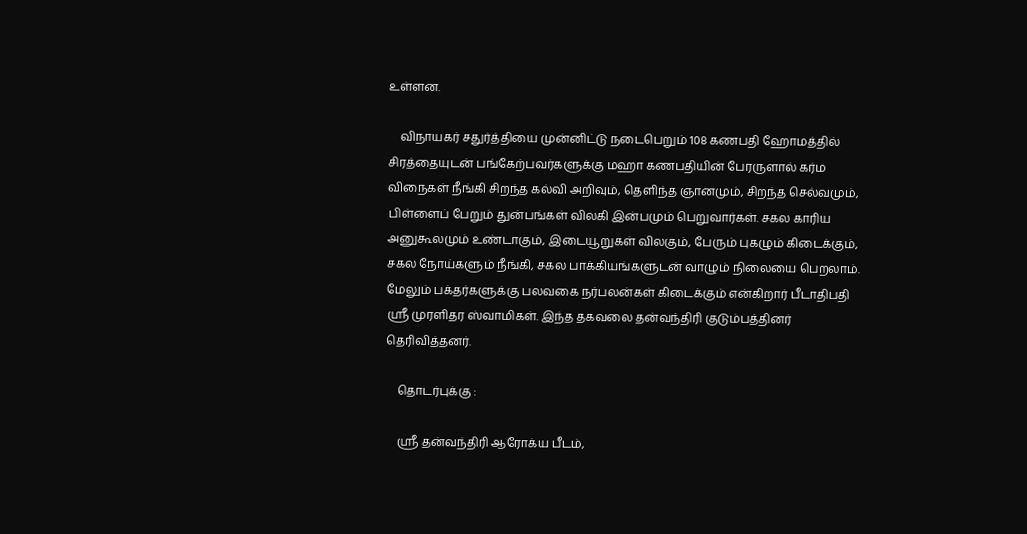உள்ளன.

    விநாயகர் சதுர்த்தியை முன்னிட்டு நடைபெறும் 108 கணபதி ஹோமத்தில் சிரத்தையுடன் பங்கேற்பவர்களுக்கு மஹா கணபதியின் பேரருளால் கர்ம விநைகள் நீங்கி சிறந்த கல்வி அறிவும், தெளிந்த ஞானமும், சிறந்த செல்வமும், பிள்ளைப் பேறும் துன்பங்கள் விலகி இன்பமும் பெறுவார்கள். சகல காரிய அனுகூலமும் உண்டாகும், இடையூறுகள் விலகும், பேரும் புகழும் கிடைக்கும், சகல நோய்களும் நீங்கி, சகல பாக்கியங்களுடன் வாழும் நிலையை பெறலாம். மேலும் பக்தர்களுக்கு பலவகை நர்பலன்கள் கிடைக்கும் என்கிறார் பீடாதிபதி ஸ்ரீ முரளிதர ஸ்வாமிகள். இந்த தகவலை தன்வந்திரி குடும்பத்தினர் தெரிவித்தனர்.

    தொடர்புக்கு :

    ஸ்ரீ தன்வந்திரி ஆரோக்ய பீடம்,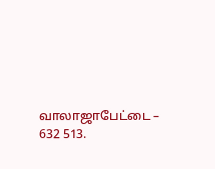வாலாஜாபேட்டை – 632 513.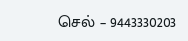செல் – 9443330203